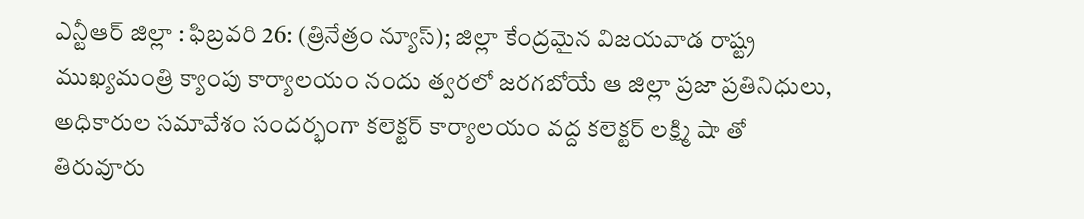ఎన్టీఆర్ జిల్లా : ఫిబ్రవరి 26: (త్రినేత్రం న్యూస్); జిల్లా కేంద్రమైన విజయవాడ రాష్ట్ర ముఖ్యమంత్రి క్యాంపు కార్యాలయం నందు త్వరలో జరగబోయే ఆ జిల్లా ప్రజా ప్రతినిధులు, అధికారుల సమావేశం సందర్భంగా కలెక్టర్ కార్యాలయం వద్ద కలెక్టర్ లక్ష్మి షా తో తిరువూరు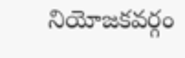నియోజకవర్గం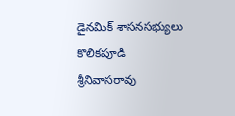డైనమిక్ శాసనసభ్యులు కొలికపూడి శ్రీనివాసరావు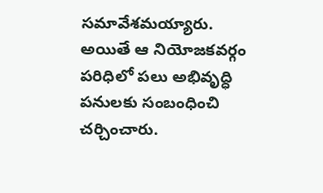సమావేశమయ్యారు.
అయితే ఆ నియోజకవర్గం పరిధిలో పలు అభివృద్ధి పనులకు సంబంధించి చర్చించారు.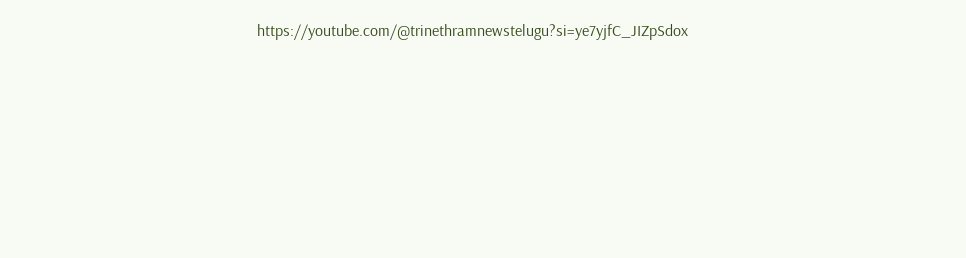https://youtube.com/@trinethramnewstelugu?si=ye7yjfC_JIZpSdox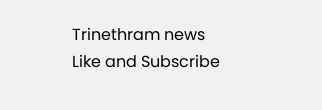Trinethram news
Like and Subscribe